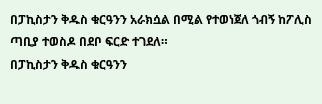በፓኪስታን ቅዱስ ቁርዓንን አራክሷል በሚል የተወነጀለ ጎብኝ ከፖሊስ ጣቢያ ተወስዶ በደቦ ፍርድ ተገደለ።
በፓኪስታን ቅዱስ ቁርዓንን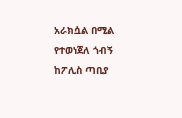አራክሷል በሚል የተወነጀለ ጎብኝ ከፖሊስ ጣቢያ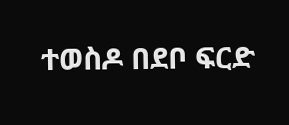ተወስዶ በደቦ ፍርድ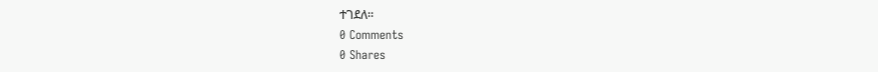ተገደለ።
0 Comments
0 Shares